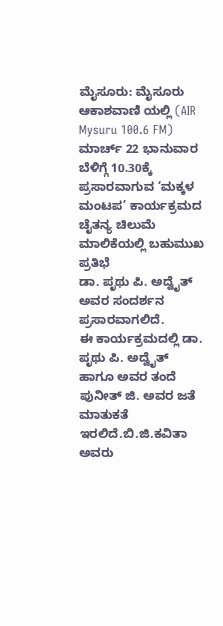ಮೈಸೂರು: ಮೈಸೂರು ಆಕಾಶವಾಣಿ ಯಲ್ಲಿ (AIR Mysuru 100.6 FM) ಮಾರ್ಚ್ 22 ಭಾನುವಾರ ಬೆಳಿಗ್ಗೆ 10.30ಕ್ಕೆ ಪ್ರಸಾರವಾಗುವ ‘ಮಕ್ಕಳ ಮಂಟಪ’ ಕಾರ್ಯಕ್ರಮದ ಚೈತನ್ಯ ಚಿಲುಮೆ ಮಾಲಿಕೆಯಲ್ಲಿ ಬಹುಮುಖ ಪ್ರತಿಭೆ
ಡಾ. ಪೃಥು ಪಿ. ಅದ್ವೈತ್ ಅವರ ಸಂದರ್ಶನ ಪ್ರಸಾರವಾಗಲಿದೆ.
ಈ ಕಾರ್ಯಕ್ರಮದಲ್ಲಿ ಡಾ. ಪೃಥು ಪಿ. ಅದ್ವೈತ್ ಹಾಗೂ ಅವರ ತಂದೆ ಪುನೀತ್ ಜಿ. ಅವರ ಜತೆ ಮಾತುಕತೆ ಇರಲಿದೆ.ಬಿ.ಜಿ.ಕವಿತಾ ಅವರು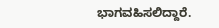ಭಾಗವಹಿಸಲಿದ್ದಾರೆ.